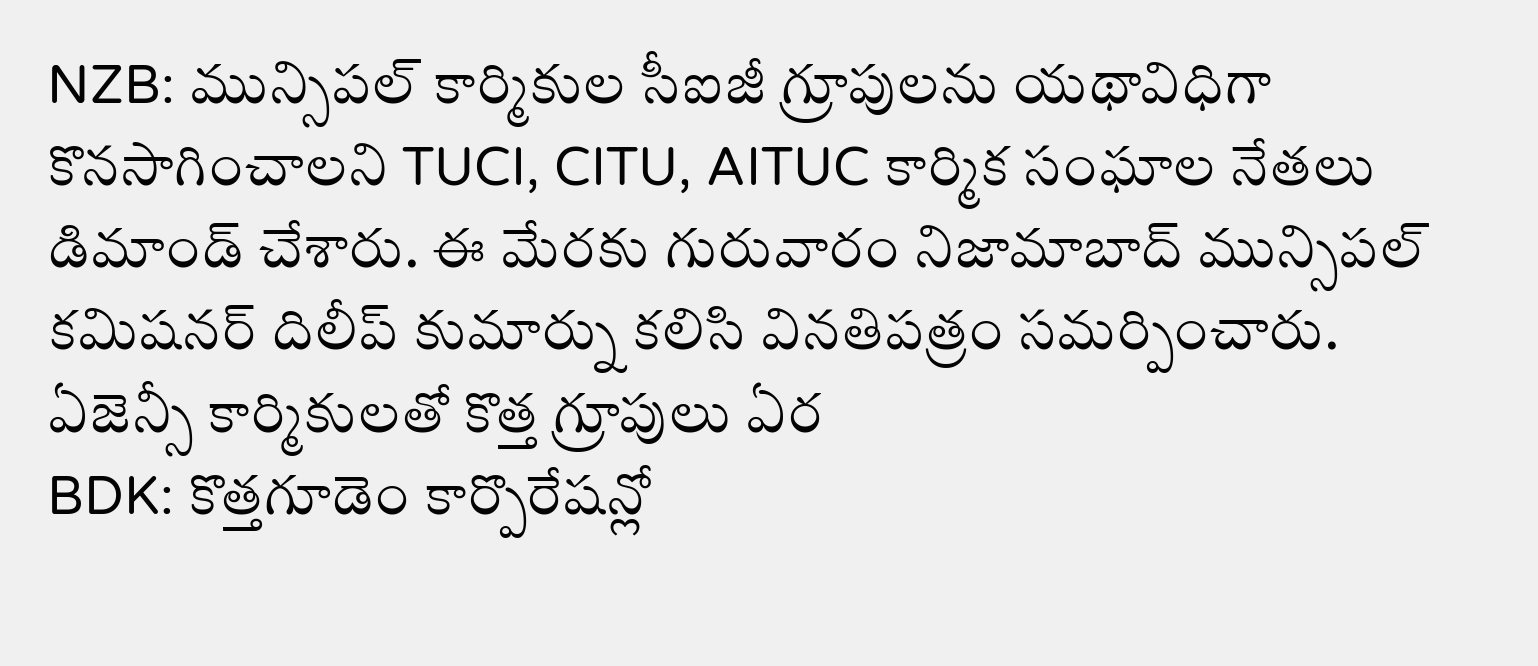NZB: మున్సిపల్ కార్మికుల సీఐజీ గ్రూపులను యథావిధిగా కొనసాగించాలని TUCI, CITU, AITUC కార్మిక సంఘాల నేతలు డిమాండ్ చేశారు. ఈ మేరకు గురువారం నిజామాబాద్ మున్సిపల్ కమిషనర్ దిలీప్ కుమార్ను కలిసి వినతిపత్రం సమర్పించారు. ఏజెన్సీ కార్మికులతో కొత్త గ్రూపులు ఏర
BDK: కొత్తగూడెం కార్పొరేషన్లో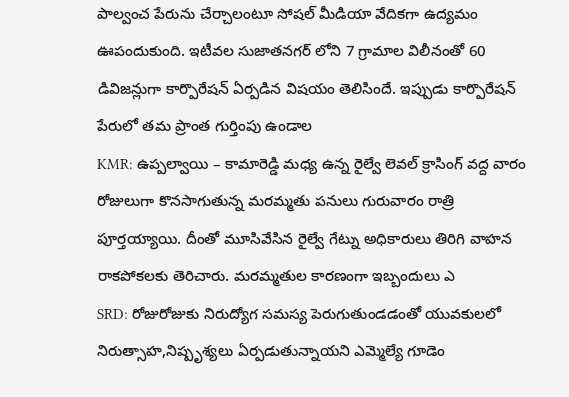పాల్వంచ పేరును చేర్చాలంటూ సోషల్ మీడియా వేదికగా ఉద్యమం ఊపందుకుంది. ఇటీవల సుజాతనగర్ లోని 7 గ్రామాల విలీనంతో 60 డివిజన్లుగా కార్పొరేషన్ ఏర్పడిన విషయం తెలిసిందే. ఇప్పుడు కార్పొరేషన్ పేరులో తమ ప్రాంత గుర్తింపు ఉండాల
KMR: ఉప్పల్వాయి – కామారెడ్డి మధ్య ఉన్న రైల్వే లెవల్ క్రాసింగ్ వద్ద వారం రోజులుగా కొనసాగుతున్న మరమ్మతు పనులు గురువారం రాత్రి పూర్తయ్యాయి. దీంతో మూసివేసిన రైల్వే గేట్ను అధికారులు తిరిగి వాహన రాకపోకలకు తెరిచారు. మరమ్మతుల కారణంగా ఇబ్బందులు ఎ
SRD: రోజురోజుకు నిరుద్యోగ సమస్య పెరుగుతుండడంతో యువకులలో నిరుత్సాహ,నిష్పృశ్యలు ఏర్పడుతున్నాయని ఎమ్మెల్యే గూడెం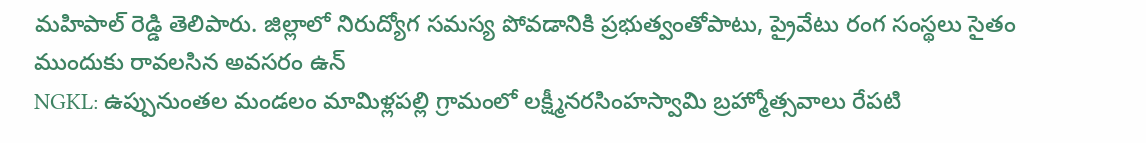మహిపాల్ రెడ్డి తెలిపారు. జిల్లాలో నిరుద్యోగ సమస్య పోవడానికి ప్రభుత్వంతోపాటు, ప్రైవేటు రంగ సంస్థలు సైతం ముందుకు రావలసిన అవసరం ఉన్
NGKL: ఉప్పునుంతల మండలం మామిళ్లపల్లి గ్రామంలో లక్ష్మీనరసింహస్వామి బ్రహ్మోత్సవాలు రేపటి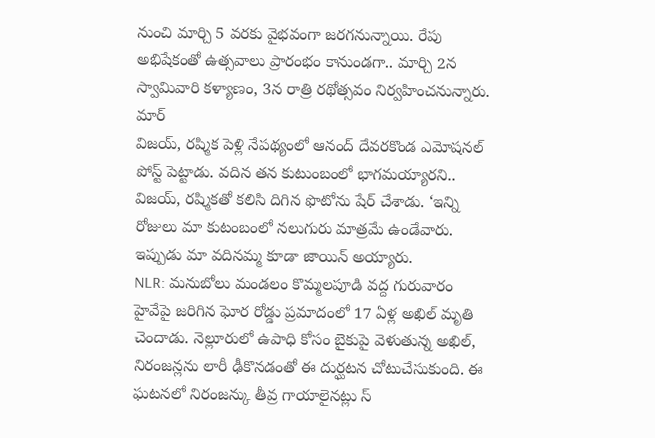నుంచి మార్చి 5 వరకు వైభవంగా జరగనున్నాయి. రేపు అభిషేకంతో ఉత్సవాలు ప్రారంభం కానుండగా.. మార్చి 2న స్వామివారి కళ్యాణం, 3న రాత్రి రథోత్సవం నిర్వహించనున్నారు. మార్
విజయ్, రష్మిక పెళ్లి నేపథ్యంలో ఆనంద్ దేవరకొండ ఎమోషనల్ పోస్ట్ పెట్టాడు. వదిన తన కుటుంబంలో భాగమయ్యారని.. విజయ్, రష్మికతో కలిసి దిగిన ఫొటోను షేర్ చేశాడు. ‘ఇన్ని రోజులు మా కుటంబంలో నలుగురు మాత్రమే ఉండేవారు. ఇప్పుడు మా వదినమ్మ కూడా జాయిన్ అయ్యారు.
NLR: మనుబోలు మండలం కొమ్మలపూడి వద్ద గురువారం హైవేపై జరిగిన ఘోర రోడ్డు ప్రమాదంలో 17 ఏళ్ల అఖిల్ మృతి చెందాడు. నెల్లూరులో ఉపాధి కోసం బైకుపై వెళుతున్న అఖిల్, నిరంజన్లను లారీ ఢీకొనడంతో ఈ దుర్ఘటన చోటుచేసుకుంది. ఈ ఘటనలో నిరంజన్కు తీవ్ర గాయాలైనట్లు స్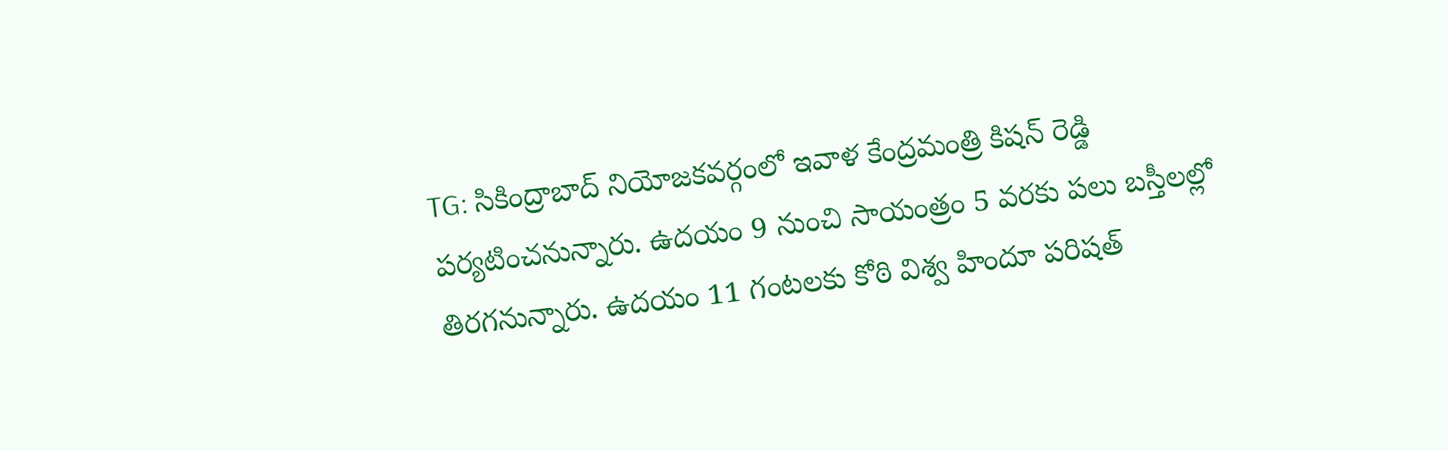TG: సికింద్రాబాద్ నియోజకవర్గంలో ఇవాళ కేంద్రమంత్రి కిషన్ రెడ్డి పర్యటించనున్నారు. ఉదయం 9 నుంచి సాయంత్రం 5 వరకు పలు బస్తీలల్లో తిరగనున్నారు. ఉదయం 11 గంటలకు కోఠి విశ్వ హిందూ పరిషత్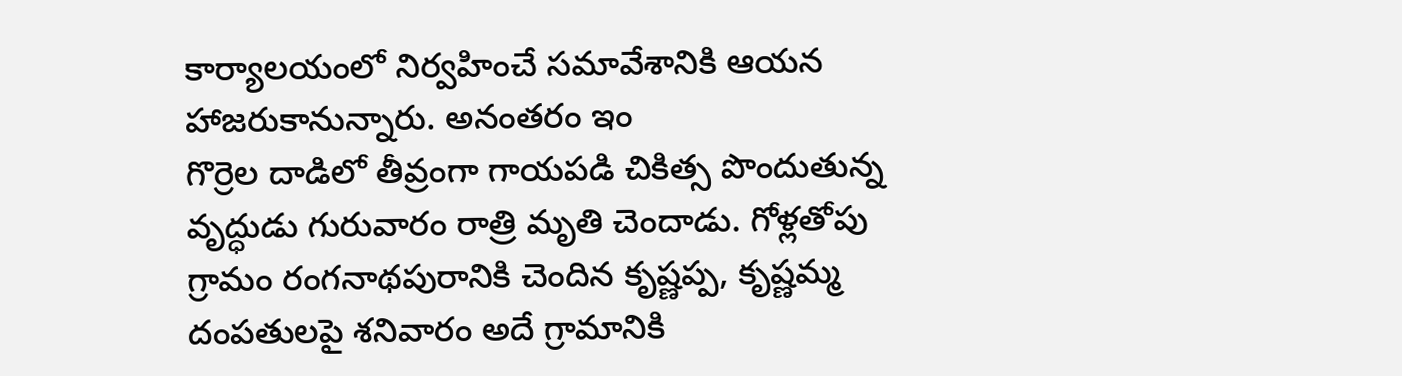కార్యాలయంలో నిర్వహించే సమావేశానికి ఆయన హాజరుకానున్నారు. అనంతరం ఇం
గొర్రెల దాడిలో తీవ్రంగా గాయపడి చికిత్స పొందుతున్న వృద్ధుడు గురువారం రాత్రి మృతి చెందాడు. గోళ్లతోపు గ్రామం రంగనాథపురానికి చెందిన కృష్ణప్ప, కృష్ణమ్మ దంపతులపై శనివారం అదే గ్రామానికి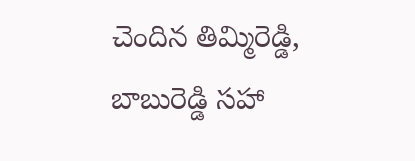చెందిన తిమ్మిరెడ్డి, బాబురెడ్డి సహా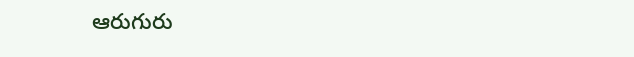ఆరుగురు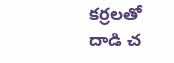కర్రలతో దాడి చ